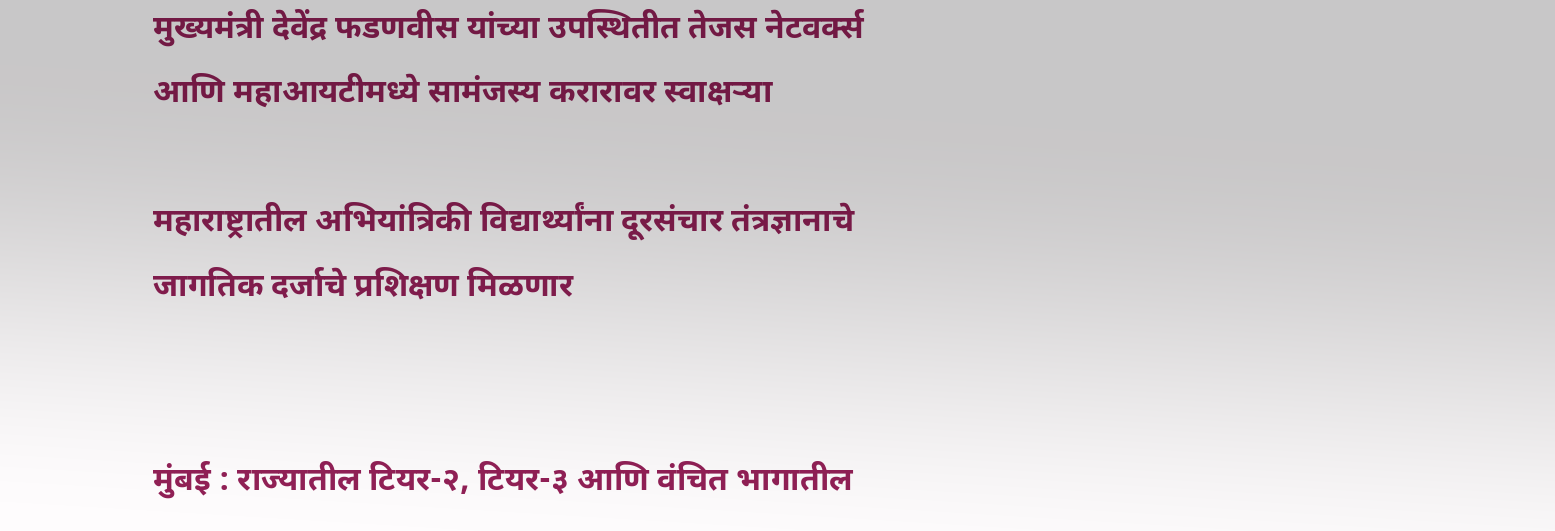मुख्यमंत्री देवेंद्र फडणवीस यांच्या उपस्थितीत तेजस नेटवर्क्स आणि महाआयटीमध्ये सामंजस्य करारावर स्वाक्षऱ्या

महाराष्ट्रातील अभियांत्रिकी विद्यार्थ्यांना दूरसंचार तंत्रज्ञानाचे जागतिक दर्जाचे प्रशिक्षण मिळणार


मुंबई : राज्यातील टियर-२, टियर-३ आणि वंचित भागातील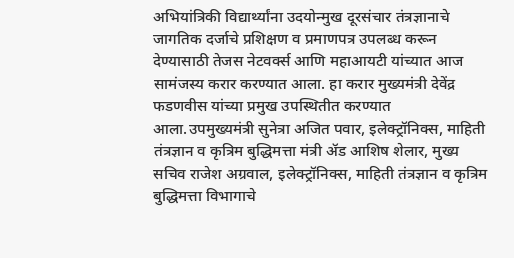अभियांत्रिकी विद्यार्थ्यांना उदयोन्मुख दूरसंचार तंत्रज्ञानाचे जागतिक दर्जाचे प्रशिक्षण व प्रमाणपत्र उपलब्ध करून देण्यासाठी तेजस नेटवर्क्स आणि महाआयटी यांच्यात आज सामंजस्य करार करण्यात आला. हा करार मुख्यमंत्री देवेंद्र फडणवीस यांच्या प्रमुख उपस्थितीत करण्यात आला.उपमुख्यमंत्री सुनेत्रा अजित पवार, इलेक्ट्रॉनिक्स, माहिती तंत्रज्ञान व कृत्रिम बुद्धिमत्ता मंत्री ॲड आशिष शेलार, मुख्य सचिव राजेश अग्रवाल, इलेक्ट्रॉनिक्स, माहिती तंत्रज्ञान व कृत्रिम बुद्धिमत्ता विभागाचे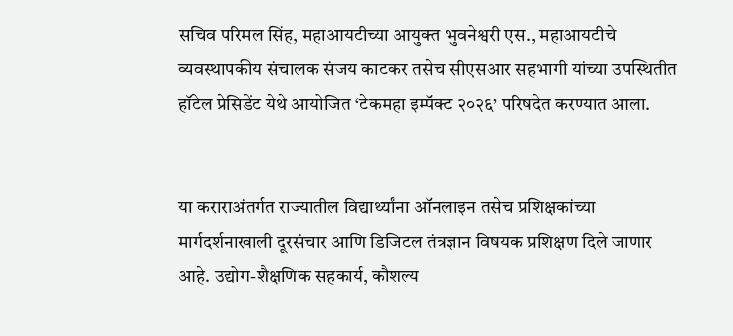सचिव परिमल सिंह, महाआयटीच्या आयुक्त भुवनेश्वरी एस., महाआयटीचे व्यवस्थापकीय संचालक संजय काटकर तसेच सीएसआर सहभागी यांच्या उपस्थितीत हॉटेल प्रेसिडेंट येथे आयोजित ‘टेकमहा इम्पॅक्ट २०२६’ परिषदेत करण्यात आला.


या कराराअंतर्गत राज्यातील विद्यार्थ्यांना ऑनलाइन तसेच प्रशिक्षकांच्या मार्गदर्शनाखाली दूरसंचार आणि डिजिटल तंत्रज्ञान विषयक प्रशिक्षण दिले जाणार आहे. उद्योग-शैक्षणिक सहकार्य, कौशल्य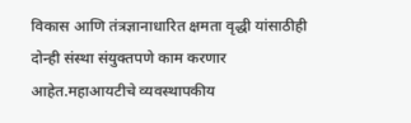विकास आणि तंत्रज्ञानाधारित क्षमता वृद्धी यांसाठीही दोन्ही संस्था संयुक्तपणे काम करणार आहेत.महाआयटीचे व्यवस्थापकीय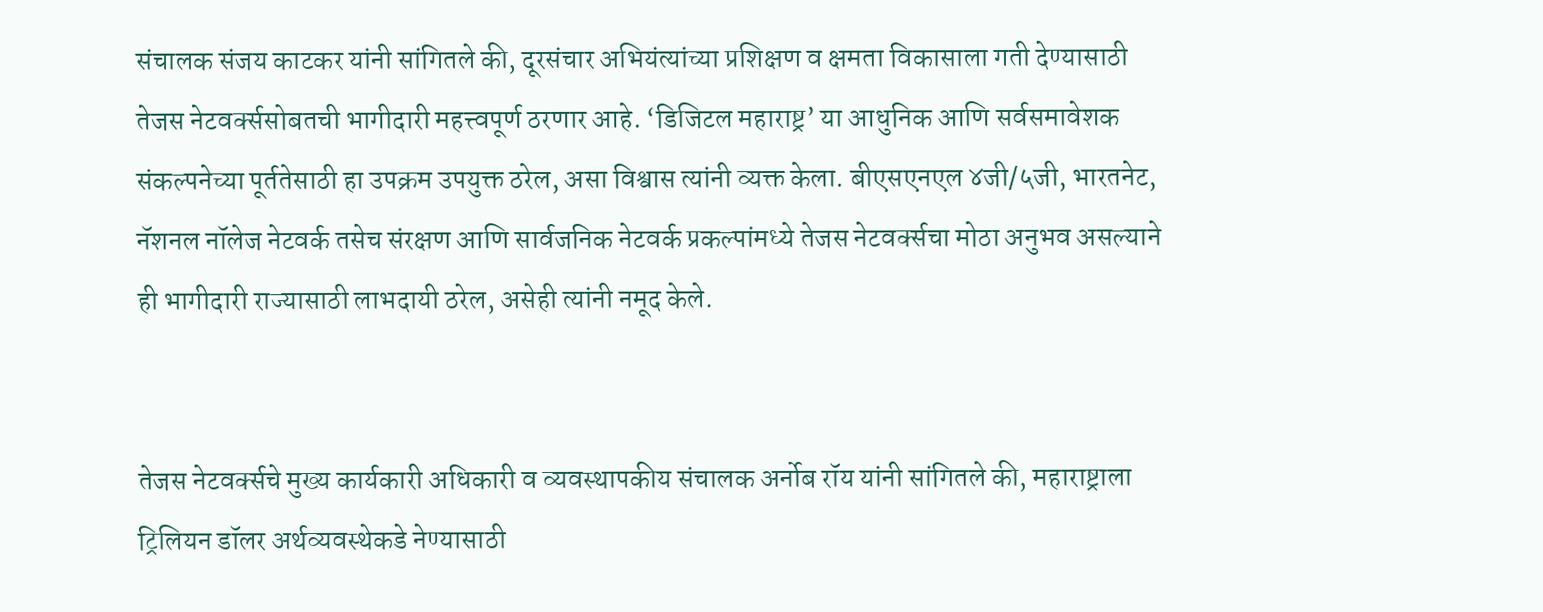संचालक संजय काटकर यांनी सांगितले की, दूरसंचार अभियंत्यांच्या प्रशिक्षण व क्षमता विकासाला गती देण्यासाठी तेजस नेटवर्क्ससोबतची भागीदारी महत्त्वपूर्ण ठरणार आहे. ‘डिजिटल महाराष्ट्र’ या आधुनिक आणि सर्वसमावेशक संकल्पनेच्या पूर्ततेसाठी हा उपक्रम उपयुक्त ठरेल, असा विश्वास त्यांनी व्यक्त केला. बीएसएनएल ४जी/५जी, भारतनेट, नॅशनल नॉलेज नेटवर्क तसेच संरक्षण आणि सार्वजनिक नेटवर्क प्रकल्पांमध्ये तेजस नेटवर्क्सचा मोठा अनुभव असल्याने ही भागीदारी राज्यासाठी लाभदायी ठरेल, असेही त्यांनी नमूद केले.


तेजस नेटवर्क्सचे मुख्य कार्यकारी अधिकारी व व्यवस्थापकीय संचालक अर्नोब रॉय यांनी सांगितले की, महाराष्ट्राला ट्रिलियन डॉलर अर्थव्यवस्थेकडे नेण्यासाठी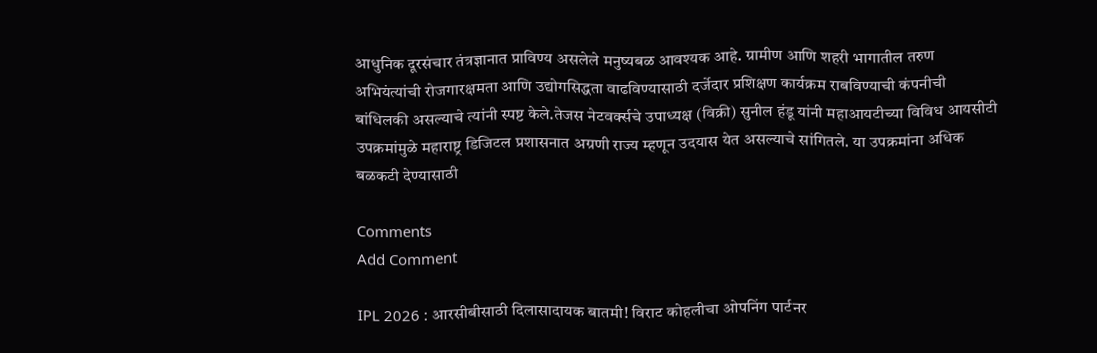आधुनिक दूरसंचार तंत्रज्ञानात प्राविण्य असलेले मनुष्यबळ आवश्यक आहे. ग्रामीण आणि शहरी भागातील तरुण अभियंत्यांची रोजगारक्षमता आणि उद्योगसिद्धता वाढविण्यासाठी दर्जेदार प्रशिक्षण कार्यक्रम राबविण्याची कंपनीची बांधिलकी असल्याचे त्यांनी स्पष्ट केले.तेजस नेटवर्क्सचे उपाध्यक्ष (विक्री) सुनील हंडू यांनी महाआयटीच्या विविध आयसीटी उपक्रमांमुळे महाराष्ट्र डिजिटल प्रशासनात अग्रणी राज्य म्हणून उदयास येत असल्याचे सांगितले. या उपक्रमांना अधिक बळकटी देण्यासाठी

Comments
Add Comment

IPL 2026 : आरसीबीसाठी दिलासादायक बातमी! विराट कोहलीचा ओपनिंग पार्टनर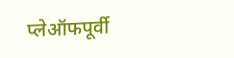प्लेऑफपूर्वी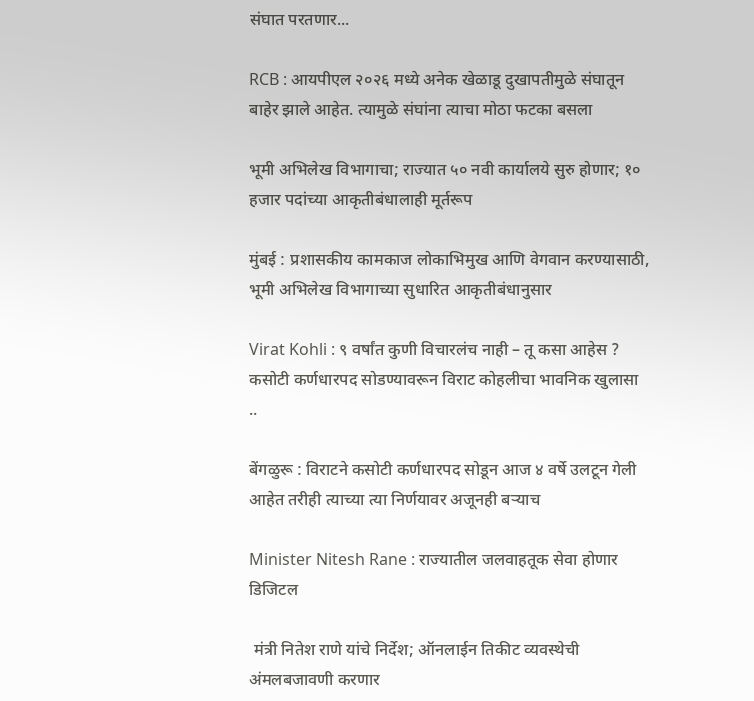संघात परतणार...

RCB : आयपीएल २०२६ मध्ये अनेक खेळाडू दुखापतीमुळे संघातून बाहेर झाले आहेत. त्यामुळे संघांना त्याचा मोठा फटका बसला

भूमी अभिलेख विभागाचा; राज्यात ५० नवी कार्यालये सुरु होणार; १० हजार पदांच्या आकृतीबंधालाही मूर्तरूप

मुंबई : प्रशासकीय कामकाज लोकाभिमुख आणि वेगवान करण्यासाठी, भूमी अभिलेख विभागाच्या सुधारित आकृतीबंधानुसार

Virat Kohli : ९ वर्षांत कुणी विचारलंच नाही – तू कसा आहेस ? कसोटी कर्णधारपद सोडण्यावरून विराट कोहलीचा भावनिक खुलासा ..

बेंगळुरू : विराटने कसोटी कर्णधारपद सोडून आज ४ वर्षे उलटून गेली आहेत तरीही त्याच्या त्या निर्णयावर अजूनही बऱ्याच

Minister Nitesh Rane : राज्यातील जलवाहतूक सेवा होणार डिजिटल

 मंत्री नितेश राणे यांचे निर्देश; ऑनलाईन तिकीट व्यवस्थेची अंमलबजावणी करणार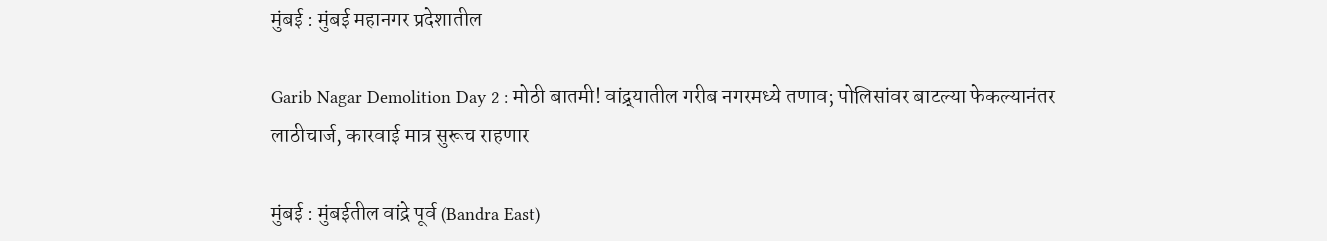मुंबई : मुंबई महानगर प्रदेशातील

Garib Nagar Demolition Day 2 : मोठी बातमी! वांद्र्यातील गरीब नगरमध्ये तणाव; पोलिसांवर बाटल्या फेकल्यानंतर लाठीचार्ज, कारवाई मात्र सुरूच राहणार

मुंबई : मुंबईतील वांद्रे पूर्व (Bandra East)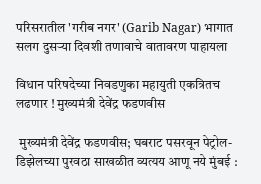परिसरातील 'गरीब नगर' (Garib Nagar) भागात सलग दुसऱ्या दिवशी तणावाचे वातावरण पाहायला

विधान परिषदेच्या निवडणुका महायुती एकत्रितच लढणार ! मुख्यमंत्री देवेंद्र फडणवीस

 मुख्यमंत्री देवेंद्र फडणवीस; घबराट पसरवून पेट्रोल-डिझेलच्या पुरवठा साखळीत व्यत्यय आणू नये मुंबई :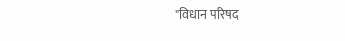"विधान परिषद